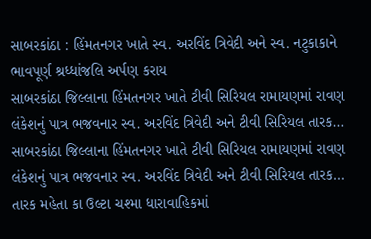સાબરકાંઠા : હિંમતનગર ખાતે સ્વ. અરવિંદ ત્રિવેદી અને સ્વ. નટુકાકાને ભાવપૂર્ણ શ્રધ્ધાંજલિ અર્પણ કરાય
સાબરકાંઠા જિલ્લાના હિંમતનગર ખાતે ટીવી સિરિયલ રામાયણમાં રાવણ લંકેશનું પાત્ર ભજવનાર સ્વ. અરવિંદ ત્રિવેદી અને ટીવી સિરિયલ તારક…
સાબરકાંઠા જિલ્લાના હિંમતનગર ખાતે ટીવી સિરિયલ રામાયણમાં રાવણ લંકેશનું પાત્ર ભજવનાર સ્વ. અરવિંદ ત્રિવેદી અને ટીવી સિરિયલ તારક…
તારક મહેતા કા ઉલ્ટા ચશ્મા ધારાવાહિકમાં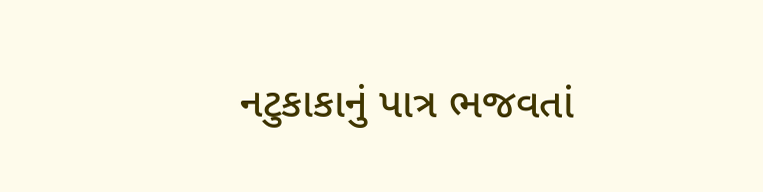નટુકાકાનું પાત્ર ભજવતાં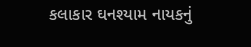કલાકાર ઘનશ્યામ નાયકનું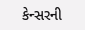કેન્સરની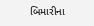બિમારીના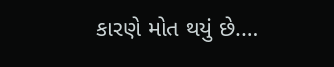કારણે મોત થયું છે.…